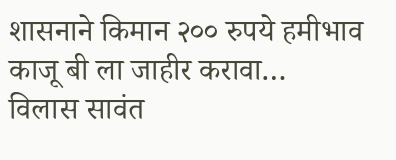शासनाने किमान २०० रुपये हमीभाव काजू बी ला जाहीर करावा…
विलास सावंत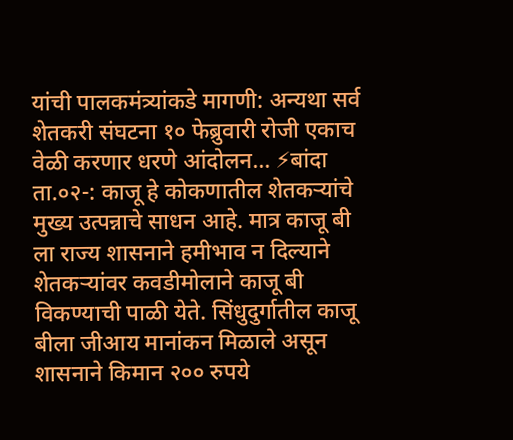यांची पालकमंत्र्यांकडे मागणी: अन्यथा सर्व शेतकरी संघटना १० फेब्रुवारी रोजी एकाच वेळी करणार धरणे आंदोलन… ⚡बांदा ता.०२-: काजू हे कोकणातील शेतकऱ्यांचे मुख्य उत्पन्नाचे साधन आहे. मात्र काजू बी ला राज्य शासनाने हमीभाव न दिल्याने शेतकऱ्यांवर कवडीमोलाने काजू बी विकण्याची पाळी येते. सिंधुदुर्गातील काजू बीला जीआय मानांकन मिळाले असून शासनाने किमान २०० रुपये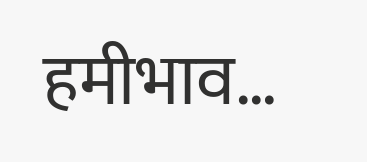हमीभाव…